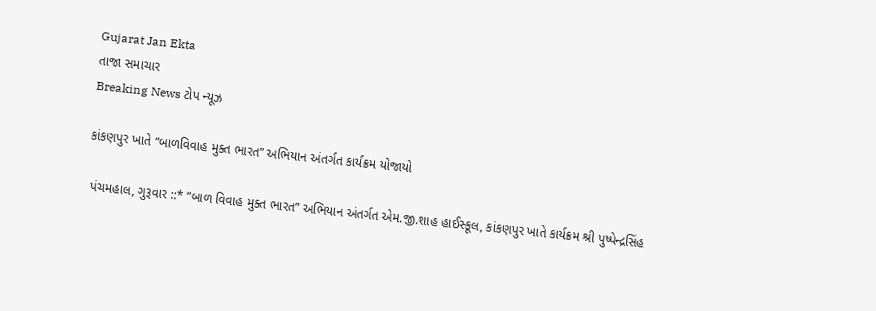Gujarat Jan Ekta
તાજા સમાચાર
Breaking News ટોપ ન્યૂઝ

કાંકણપુર ખાતે “બાળવિવાહ મુક્ત ભારત” અભિયાન અંતર્ગત કાર્યક્રમ યોજાયો

 પંચમહાલ, ગુરૂવાર ::* “બાળ વિવાહ મુક્ત ભારત” અભિયાન અંતર્ગત એમ.જી.શાહ હાઈસ્કૂલ, કાંકણપુર ખાતે કાર્યક્રમ શ્રી પુષ્પેન્દ્રસિંહ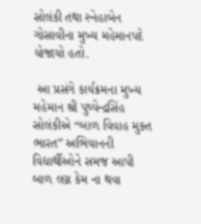સોલંકી તથા સ્નેહાબેન ગોસાવીના મુખ્ય મહેમાનપદે યોજાયો હતો.

 આ પ્રસંગે કાર્યક્રમના મુખ્ય મહેમાન શ્રી પુષ્પેન્દ્રસિંહ સોલંકીએ “બાળ વિવાહ મુક્ત ભારત” અભિયાનની વિદ્યાર્થીઓને સમજ આપી બાળ લગ્ન કેમ ના થવા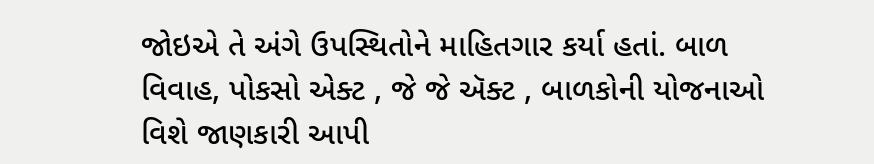જોઇએ તે અંગે ઉપસ્થિતોને માહિતગાર કર્યા હતાં. બાળ વિવાહ, પોકસો એક્ટ , જે જે ઍક્ટ , બાળકોની યોજનાઓ વિશે જાણકારી આપી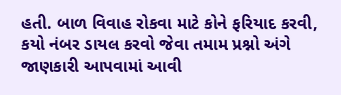હતી. બાળ વિવાહ રોકવા માટે કોને ફરિયાદ કરવી, કયો નંબર ડાયલ કરવો જેવા તમામ પ્રશ્નો અંગે જાણકારી આપવામાં આવી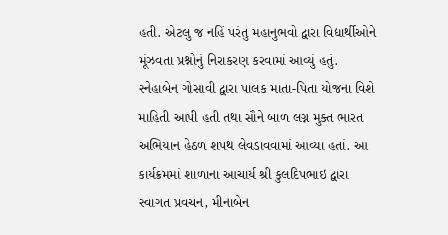હતી. એટલુ જ નહિં પરંતુ મહાનુભવો દ્વારા વિદ્યાર્થીઓને મૂંઝવતા પ્રશ્નોનું નિરાકરણ કરવામાં આવ્યું હતું.  સ્નેહાબેન ગોસાવી દ્વારા પાલક માતા-પિતા યોજના વિશે માહિતી આપી હતી તથા સૌને બાળ લગ્ન મુક્ત ભારત અભિયાન હેઠળ શપથ લેવડાવવામાં આવ્યા હતાં. આ કાર્યક્રમમાં શાળાના આચાર્ય શ્રી કુલદિપભાઇ દ્વારા સ્વાગત પ્રવચન, મીનાબેન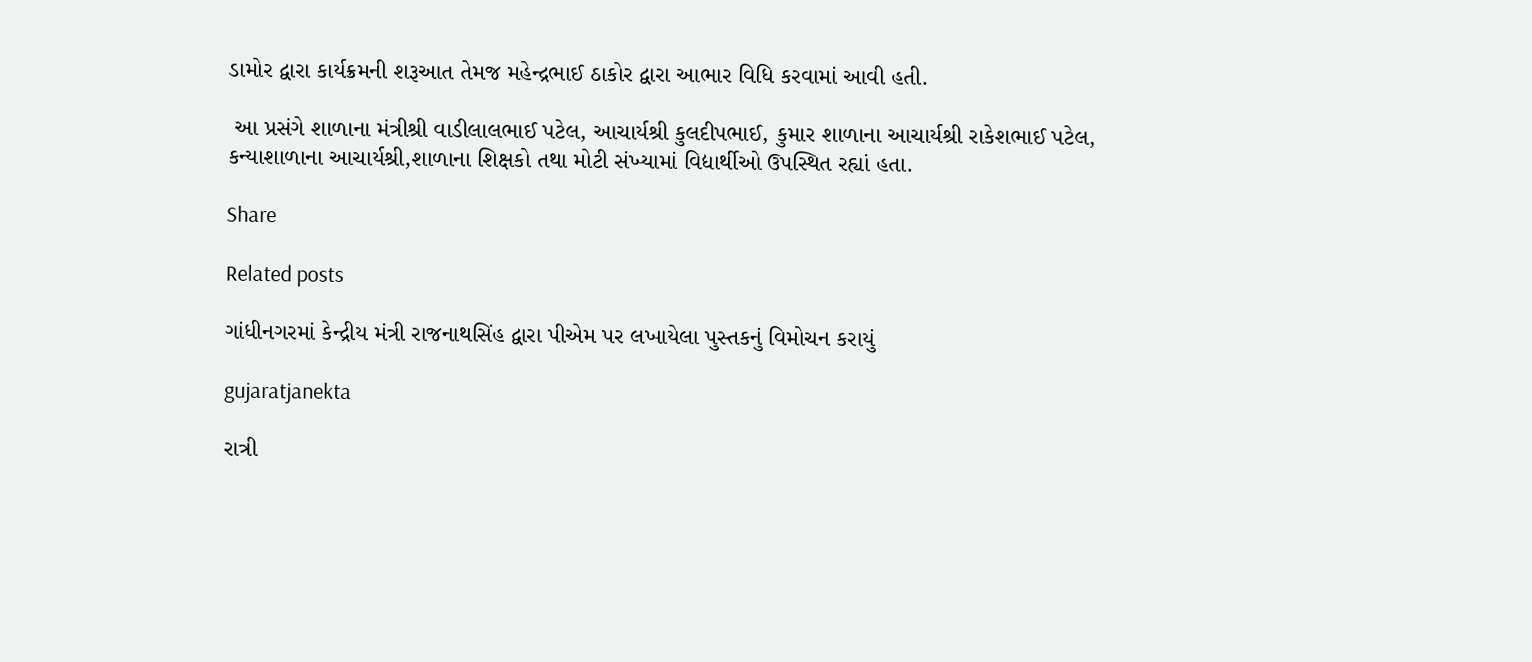ડામોર દ્વારા કાર્યક્રમની શરૂઆત તેમજ મહેન્દ્રભાઈ ઠાકોર દ્વારા આભાર વિધિ કરવામાં આવી હતી.

 આ પ્રસંગે શાળાના મંત્રીશ્રી વાડીલાલભાઈ પટેલ, આચાર્યશ્રી કુલદીપભાઈ, કુમાર શાળાના આચાર્યશ્રી રાકેશભાઈ પટેલ, કન્યાશાળાના આચાર્યશ્રી,શાળાના શિક્ષકો તથા મોટી સંખ્યામાં વિદ્યાર્થીઓ ઉપસ્થિત રહ્યાં હતા.

Share

Related posts

ગાંધીનગરમાં કેન્દ્રીય મંત્રી રાજનાથસિંહ દ્વારા પીએમ પર લખાયેલા પુસ્તકનું વિમોચન કરાયું

gujaratjanekta

રાત્રી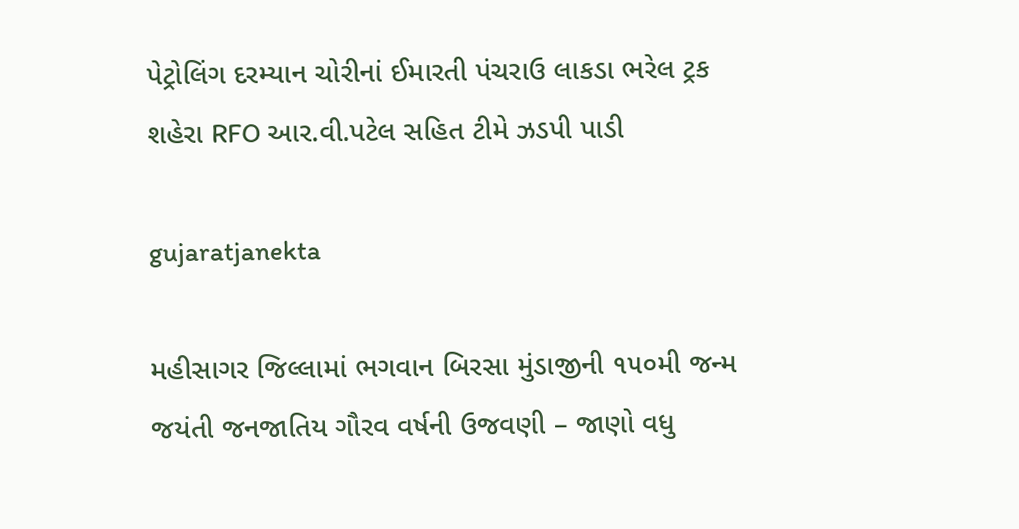પેટ્રોલિંગ દરમ્યાન ચોરીનાં ઈમારતી પંચરાઉ લાકડા ભરેલ ટ્રક શહેરા RFO આર.વી.પટેલ સહિત ટીમે ઝડપી પાડી

gujaratjanekta

મહીસાગર જિલ્લામાં ભગવાન બિરસા મુંડાજીની ૧૫૦મી જન્મ જયંતી જનજાતિય ગૌરવ વર્ષની ઉજવણી – જાણો વધુ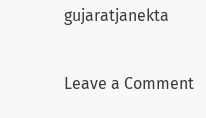gujaratjanekta

Leave a Comment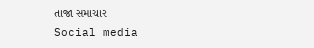તાજા સમાચાર
Social media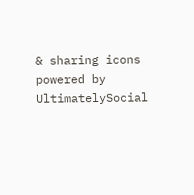& sharing icons powered by UltimatelySocial